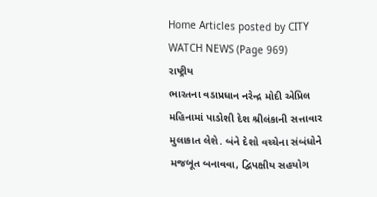Home Articles posted by CITY WATCH NEWS (Page 969)
રાષ્ટ્રીય
ભારતના વડાપ્રધાન નરેન્દ્ર મોદી એપ્રિલ મહિનામાં પાડોશી દેશ શ્રીલંકાની સત્તાવાર મુલાકાત લેશે. બંને દેશો વચ્ચેના સંબંધોને મજબૂત બનાવવા, દ્વિપક્ષીય સહયોગ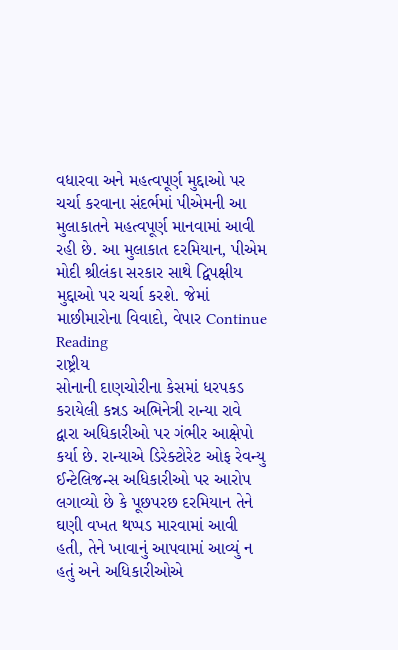વધારવા અને મહત્વપૂર્ણ મુદ્દાઓ પર ચર્ચા કરવાના સંદર્ભમાં પીએમની આ મુલાકાતને મહત્વપૂર્ણ માનવામાં આવી રહી છે. આ મુલાકાત દરમિયાન, પીએમ મોદી શ્રીલંકા સરકાર સાથે દ્વિપક્ષીય મુદ્દાઓ પર ચર્ચા કરશે. જેમાં માછીમારોના વિવાદો, વેપાર Continue Reading
રાષ્ટ્રીય
સોનાની દાણચોરીના કેસમાં ધરપકડ કરાયેલી કન્નડ અભિનેત્રી રાન્યા રાવે દ્વારા અધિકારીઓ પર ગંભીર આક્ષેપો કર્યા છે. રાન્યાએ ડિરેક્ટોરેટ ઓફ રેવન્યુ ઈન્ટેલિજન્સ અધિકારીઓ પર આરોપ લગાવ્યો છે કે પૂછપરછ દરમિયાન તેને ઘણી વખત થપ્પડ મારવામાં આવી હતી, તેને ખાવાનું આપવામાં આવ્યું ન હતું અને અધિકારીઓએ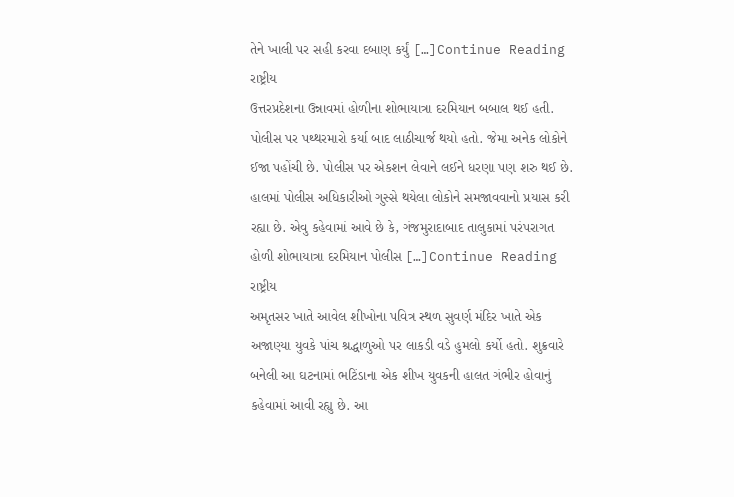તેને ખાલી પર સહી કરવા દબાણ કર્યું […]Continue Reading
રાષ્ટ્રીય
ઉત્તરપ્રદેશના ઉન્નાવમાં હોળીના શોભાયાત્રા દરમિયાન બબાલ થઈ હતી. પોલીસ પર પથ્થરમારો કર્યા બાદ લાઠીચાર્જ થયો હતો. જેમા અનેક લોકોને ઈજા પહોંચી છે. પોલીસ પર એકશન લેવાને લઈને ધરણા પણ શરુ થઈ છે. હાલમાં પોલીસ અધિકારીઓ ગુસ્સે થયેલા લોકોને સમજાવવાનો પ્રયાસ કરી રહ્યા છે. એવુ કહેવામાં આવે છે કે, ગંજમુરાદાબાદ તાલુકામાં પરંપરાગત હોળી શોભાયાત્રા દરમિયાન પોલીસ […]Continue Reading
રાષ્ટ્રીય
અમૃતસર ખાતે આવેલ શીખોના પવિત્ર સ્થળ સુવર્ણ મંદિર ખાતે એક અજાણ્યા યુવકે પાંચ શ્રદ્ધાળુઓ પર લાકડી વડે હુમલો કર્યો હતો. શુક્રવારે બનેલી આ ઘટનામાં ભટિંડાના એક શીખ યુવકની હાલત ગંભીર હોવાનું કહેવામાં આવી રહ્યુ છે. આ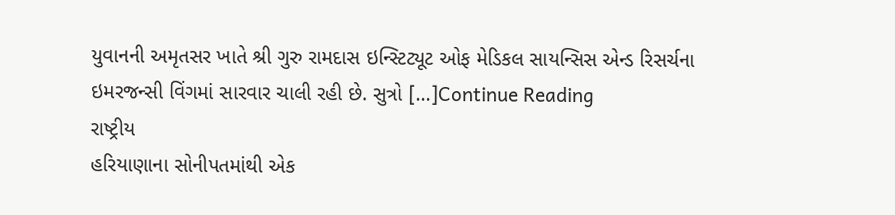યુવાનની અમૃતસર ખાતે શ્રી ગુરુ રામદાસ ઇન્સ્ટિટ્યૂટ ઓફ મેડિકલ સાયન્સિસ એન્ડ રિસર્ચના ઇમરજન્સી વિંગમાં સારવાર ચાલી રહી છે. સુત્રો […]Continue Reading
રાષ્ટ્રીય
હરિયાણાના સોનીપતમાંથી એક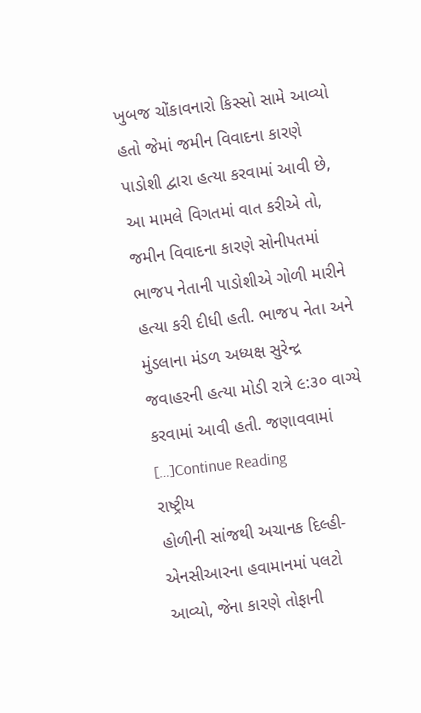ખુબજ ચોંકાવનારો કિસ્સો સામે આવ્યો હતો જેમાં જમીન વિવાદના કારણે પાડોશી દ્વારા હત્યા કરવામાં આવી છે, આ મામલે વિગતમાં વાત કરીએ તો, જમીન વિવાદના કારણે સોનીપતમાં ભાજપ નેતાની પાડોશીએ ગોળી મારીને હત્યા કરી દીધી હતી. ભાજપ નેતા અને મુંડલાના મંડળ અધ્યક્ષ સુરેન્દ્ર જવાહરની હત્યા મોડી રાત્રે ૯:૩૦ વાગ્યે કરવામાં આવી હતી. જણાવવામાં […]Continue Reading
રાષ્ટ્રીય
હોળીની સાંજથી અચાનક દિલ્હી-એનસીઆરના હવામાનમાં પલટો આવ્યો, જેના કારણે તોફાની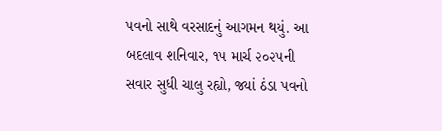પવનો સાથે વરસાદનું આગમન થયું. આ બદલાવ શનિવાર, ૧૫ માર્ચ ૨૦૨૫ની સવાર સુધી ચાલુ રહ્યો, જ્યાં ઠંડા પવનો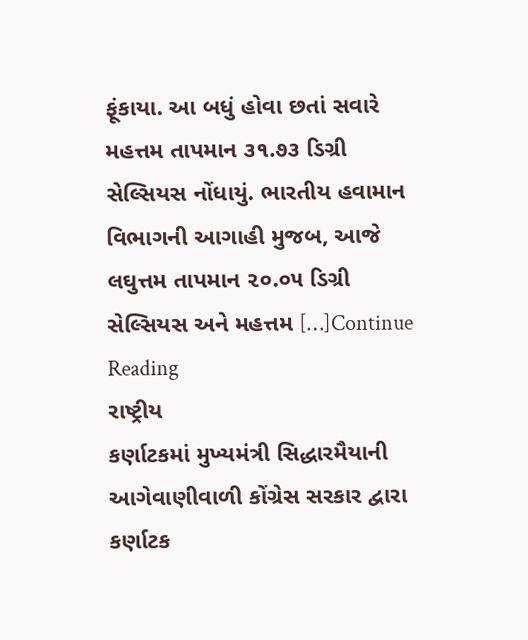ફૂંકાયા. આ બધું હોવા છતાં સવારે મહત્તમ તાપમાન ૩૧.૭૩ ડિગ્રી સેલ્સિયસ નોંધાયું. ભારતીય હવામાન વિભાગની આગાહી મુજબ, આજે લઘુત્તમ તાપમાન ૨૦.૦૫ ડિગ્રી સેલ્સિયસ અને મહત્તમ […]Continue Reading
રાષ્ટ્રીય
કર્ણાટકમાં મુખ્યમંત્રી સિદ્ધારમૈયાની આગેવાણીવાળી કોંગ્રેસ સરકાર દ્વારા કર્ણાટક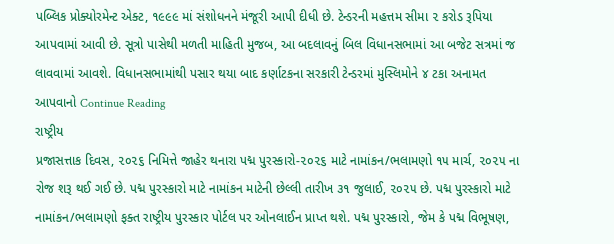પબ્લિક પ્રોક્યોરમેન્ટ એક્ટ, ૧૯૯૯ માં સંશોધનને મંજૂરી આપી દીધી છે. ટેન્ડરની મહત્તમ સીમા ૨ કરોડ રૂપિયા આપવામાં આવી છે. સૂત્રો પાસેથી મળતી માહિતી મુજબ, આ બદલાવનું બિલ વિધાનસભામાં આ બજેટ સત્રમાં જ લાવવામાં આવશે. વિધાનસભામાંથી પસાર થયા બાદ કર્ણાટકના સરકારી ટેન્ડરમાં મુસ્લિમોને ૪ ટકા અનામત આપવાનો Continue Reading
રાષ્ટ્રીય
પ્રજાસત્તાક દિવસ, ૨૦૨૬ નિમિત્તે જાહેર થનારા પદ્મ પુરસ્કારો-૨૦૨૬ માટે નામાંકન/ભલામણો ૧૫ માર્ચ, ૨૦૨૫ ના રોજ શરૂ થઈ ગઈ છે. પદ્મ પુરસ્કારો માટે નામાંકન માટેની છેલ્લી તારીખ ૩૧ જુલાઈ, ૨૦૨૫ છે. પદ્મ પુરસ્કારો માટે નામાંકન/ભલામણો ફક્ત રાષ્ટ્રીય પુરસ્કાર પોર્ટલ પર ઓનલાઈન પ્રાપ્ત થશે. પદ્મ પુરસ્કારો, જેમ કે પદ્મ વિભૂષણ,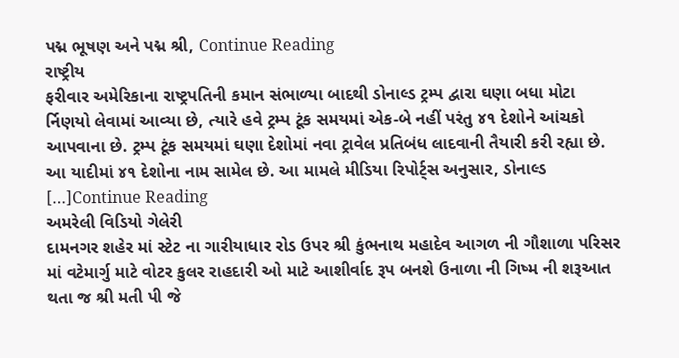પદ્મ ભૂષણ અને પદ્મ શ્રી, Continue Reading
રાષ્ટ્રીય
ફરીવાર અમેરિકાના રાષ્ટ્રપતિની કમાન સંભાળ્યા બાદથી ડોનાલ્ડ ટ્રમ્પ દ્વારા ઘણા બધા મોટા ર્નિણયો લેવામાં આવ્યા છે, ત્યારે હવે ટ્રમ્પ ટૂંક સમયમાં એક-બે નહીં પરંતુ ૪૧ દેશોને આંચકો આપવાના છે. ટ્રમ્પ ટૂંક સમયમાં ઘણા દેશોમાં નવા ટ્રાવેલ પ્રતિબંધ લાદવાની તૈયારી કરી રહ્યા છે. આ યાદીમાં ૪૧ દેશોના નામ સામેલ છે. આ મામલે મીડિયા રિપોર્ટ્સ અનુસાર, ડોનાલ્ડ […]Continue Reading
અમરેલી વિડિયો ગેલેરી
દામનગર શહેર માં સ્ટેટ ના ગારીયાધાર રોડ ઉપર શ્રી કુંભનાથ મહાદેવ આગળ ની ગૌશાળા પરિસર માં વટેમાર્ગુ માટે વોટર કુલર રાહદારી ઓ માટે આશીર્વાદ રૂપ બનશે ઉનાળા ની ગિષ્મ ની શરૂઆત થતા જ શ્રી મતી પી જે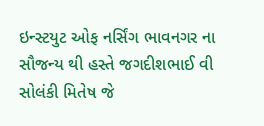ઇન્સ્ટયુટ ઓફ નર્સિંગ ભાવનગર ના સૌજન્ય થી હસ્તે જગદીશભાઈ વી સોલંકી મિતેષ જે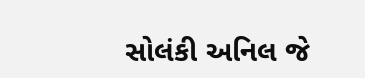સોલંકી અનિલ જે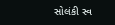સોલંકી સ્વ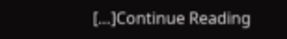[…]Continue Reading